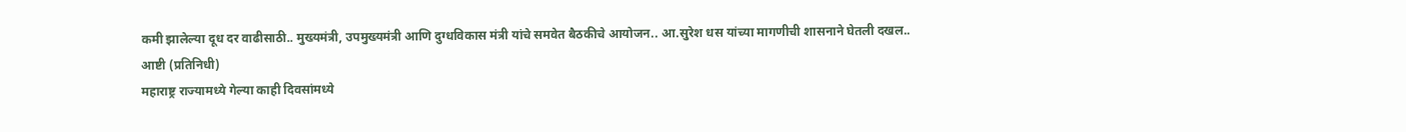कमी झालेल्या दूध दर वाढीसाठी.. मुख्यमंत्री, उपमुख्यमंत्री आणि दुग्धविकास मंत्री यांचे समवेत बैठकीचे आयोजन.. आ.सुरेश धस यांच्या मागणीची शासनाने घेतली दखल..
आष्टी (प्रतिनिधी)
महाराष्ट्र राज्यामध्ये गेल्या काही दिवसांमध्ये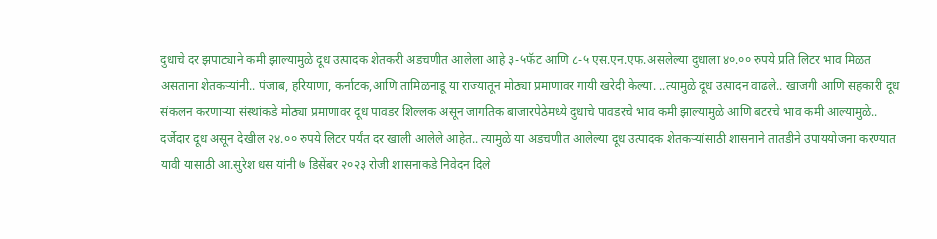दुधाचे दर झपाट्याने कमी झाल्यामुळे दूध उत्पादक शेतकरी अडचणीत आलेला आहे ३-५फॅट आणि ८-५ एस.एन.एफ.असलेल्या दुधाला ४०.०० रुपये प्रति लिटर भाव मिळत असताना शेतकऱ्यांनी.. पंजाब, हरियाणा, कर्नाटक,आणि तामिळनाडू या राज्यातून मोठ्या प्रमाणावर गायी खरेदी केल्या. ..त्यामुळे दूध उत्पादन वाढले.. खाजगी आणि सहकारी दूध संकलन करणाऱ्या संस्थांकडे मोठ्या प्रमाणावर दूध पावडर शिल्लक असून जागतिक बाजारपेठेमध्ये दुधाचे पावडरचे भाव कमी झाल्यामुळे आणि बटरचे भाव कमी आल्यामुळे.. दर्जेदार दूध असून देखील २४.०० रुपये लिटर पर्यंत दर खाली आलेले आहेत.. त्यामुळे या अडचणीत आलेल्या दूध उत्पादक शेतकऱ्यांसाठी शासनाने तातडीने उपाययोजना करण्यात यावी यासाठी आ.सुरेश धस यांनी ७ डिसेंबर २०२३ रोजी शासनाकडे निवेदन दिले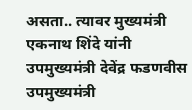असता.. त्यावर मुख्यमंत्री एकनाथ शिंदे यांनी उपमुख्यमंत्री देवेंद्र फडणवीस उपमुख्यमंत्री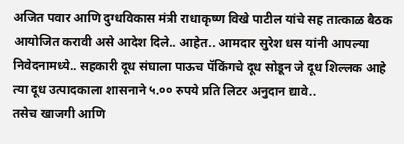अजित पवार आणि दुग्धविकास मंत्री राधाकृष्ण विखे पाटील यांचे सह तात्काळ बैठक आयोजित करावी असे आदेश दिले.. आहेत.. आमदार सुरेश धस यांनी आपल्या निवेदनामध्ये.. सहकारी दूध संघाला पाऊच पॅकिंगचे दूध सोडून जे दूध शिल्लक आहे त्या दूध उत्पादकाला शासनाने ५.०० रुपये प्रति लिटर अनुदान द्यावे..
तसेच खाजगी आणि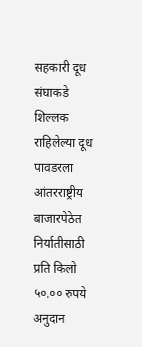सहकारी दूध संघाकडे शिल्लक राहिलेल्या दूध पावडरला आंतरराष्ट्रीय बाजारपेठेत निर्यातीसाठी प्रति किलो ५०.०० रुपये अनुदान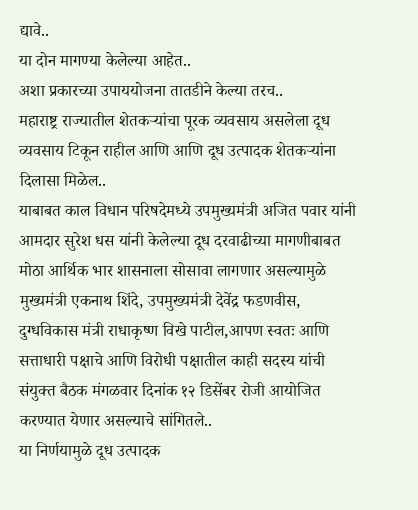द्यावे..
या दोन मागण्या केलेल्या आहेत..
अशा प्रकारच्या उपाययोजना तातडीने केल्या तरच..
महाराष्ट्र राज्यातील शेतकऱ्यांचा पूरक व्यवसाय असलेला दूध व्यवसाय टिकून राहील आणि आणि दूध उत्पादक शेतकऱ्यांना दिलासा मिळेल..
याबाबत काल विधान परिषदेमध्ये उपमुख्यमंत्री अजित पवार यांनी आमदार सुरेश धस यांनी केलेल्या दूध दरवाढीच्या मागणीबाबत मोठा आर्थिक भार शासनाला सोसावा लागणार असल्यामुळे मुख्यमंत्री एकनाथ शिंदे, उपमुख्यमंत्री देवेंद्र फडणवीस, दुग्धविकास मंत्री राधाकृष्ण विखे पाटील,आपण स्वतः आणि सत्ताधारी पक्षाचे आणि विरोधी पक्षातील काही सदस्य यांची संयुक्त बैठक मंगळवार दिनांक १२ डिसेंबर रोजी आयोजित करण्यात येणार असल्याचे सांगितले..
या निर्णयामुळे दूध उत्पादक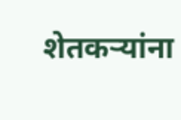शेतकऱ्यांना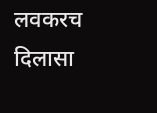लवकरच दिलासा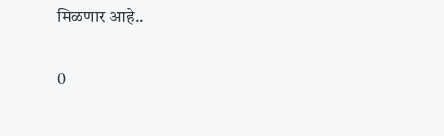मिळणार आहे..

0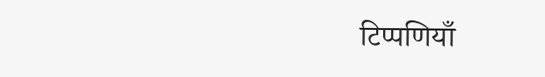टिप्पणियाँ